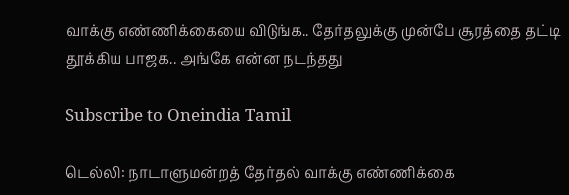வாக்கு எண்ணிக்கையை விடுங்க.. தேர்தலுக்கு முன்பே சூரத்தை தட்டி தூக்கிய பாஜக.. அங்கே என்ன நடந்தது

Subscribe to Oneindia Tamil

டெல்லி: நாடாளுமன்றத் தேர்தல் வாக்கு எண்ணிக்கை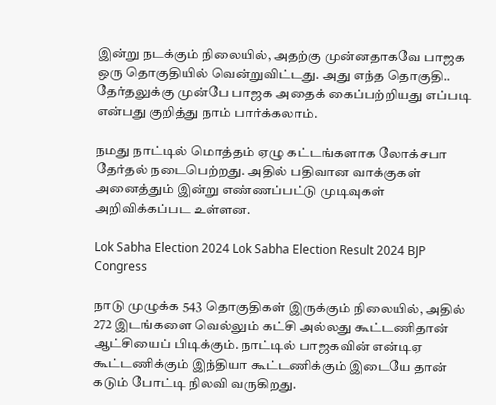இன்று நடக்கும் நிலையில், அதற்கு முன்னதாகவே பாஜக ஒரு தொகுதியில் வென்றுவிட்டது. அது எந்த தொகுதி.. தேர்தலுக்கு முன்பே பாஜக அதைக் கைப்பற்றியது எப்படி என்பது குறித்து நாம் பார்க்கலாம்.

நமது நாட்டில் மொத்தம் ஏழு கட்டங்களாக லோக்சபா தேர்தல் நடைபெற்றது. அதில் பதிவான வாக்குகள் அனைத்தும் இன்று எண்ணப்பட்டு முடிவுகள் அறிவிக்கப்பட உள்ளன.

Lok Sabha Election 2024 Lok Sabha Election Result 2024 BJP Congress

நாடு முழுக்க 543 தொகுதிகள் இருக்கும் நிலையில், அதில் 272 இடங்களை வெல்லும் கட்சி அல்லது கூட்டணிதான் ஆட்சியைப் பிடிக்கும். நாட்டில் பாஜகவின் என்டிஏ கூட்டணிக்கும் இந்தியா கூட்டணிக்கும் இடையே தான் கடும் போட்டி நிலவி வருகிறது.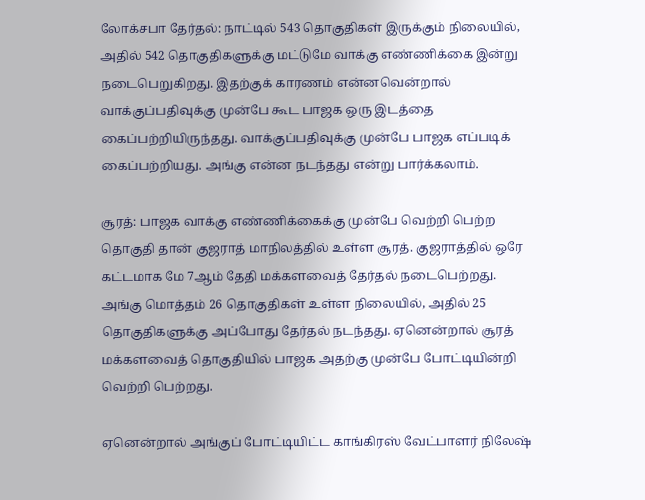லோக்சபா தேர்தல்: நாட்டில் 543 தொகுதிகள் இருக்கும் நிலையில், அதில் 542 தொகுதிகளுக்கு மட்டுமே வாக்கு எண்ணிக்கை இன்று நடைபெறுகிறது. இதற்குக் காரணம் என்னவென்றால் வாக்குப்பதிவுக்கு முன்பே கூட பாஜக ஒரு இடத்தை கைப்பற்றியிருந்தது. வாக்குப்பதிவுக்கு முன்பே பாஜக எப்படிக் கைப்பற்றியது. அங்கு என்ன நடந்தது என்று பார்க்கலாம்.

சூரத்: பாஜக வாக்கு எண்ணிக்கைக்கு முன்பே வெற்றி பெற்ற தொகுதி தான் குஜராத் மாநிலத்தில் உள்ள சூரத். குஜராத்தில் ஒரே கட்டமாக மே 7ஆம் தேதி மக்களவைத் தேர்தல் நடைபெற்றது. அங்கு மொத்தம் 26 தொகுதிகள் உள்ள நிலையில், அதில் 25 தொகுதிகளுக்கு அப்போது தேர்தல் நடந்தது. ஏனென்றால் சூரத் மக்களவைத் தொகுதியில் பாஜக அதற்கு முன்பே போட்டியின்றி வெற்றி பெற்றது.

ஏனென்றால் அங்குப் போட்டியிட்ட காங்கிரஸ் வேட்பாளர் நிலேஷ்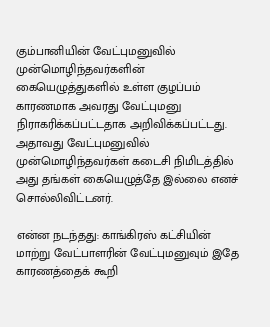கும்பானியின் வேட்புமனுவில் முன்மொழிந்தவர்களின் கையெழுத்துகளில் உள்ள குழப்பம் காரணமாக அவரது வேட்புமனு நிராகரிக்கப்பட்டதாக அறிவிக்கப்பட்டது. அதாவது வேட்புமனுவில் முன்மொழிந்தவர்கள் கடைசி நிமிடத்தில் அது தங்கள் கையெழுத்தே இல்லை எனச் சொல்லிவிட்டனர்.

என்ன நடந்தது: காங்கிரஸ் கட்சியின் மாற்று வேட்பாளரின் வேட்புமனுவும் இதே காரணத்தைக் கூறி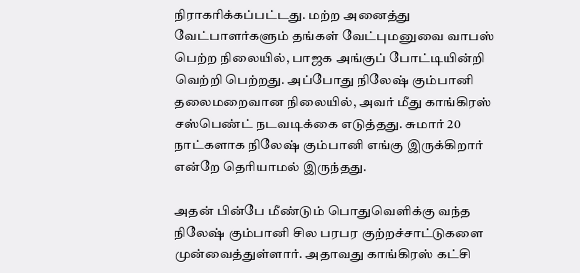நிராகரிக்கப்பட்டது. மற்ற அனைத்து வேட்பாளர்களும் தங்கள் வேட்புமனுவை வாபஸ் பெற்ற நிலையில், பாஜக அங்குப் போட்டியின்றி வெற்றி பெற்றது. அப்போது நிலேஷ் கும்பானி தலைமறைவான நிலையில், அவர் மீது காங்கிரஸ் சஸ்பெண்ட் நடவடிக்கை எடுத்தது. சுமார் 20 நாட்களாக நிலேஷ் கும்பானி எங்கு இருக்கிறார் என்றே தெரியாமல் இருந்தது.

அதன் பின்பே மீண்டும் பொதுவெளிக்கு வந்த நிலேஷ் கும்பானி சில பரபர குற்றச்சாட்டுகளை முன்வைத்துள்ளார். அதாவது காங்கிரஸ் கட்சி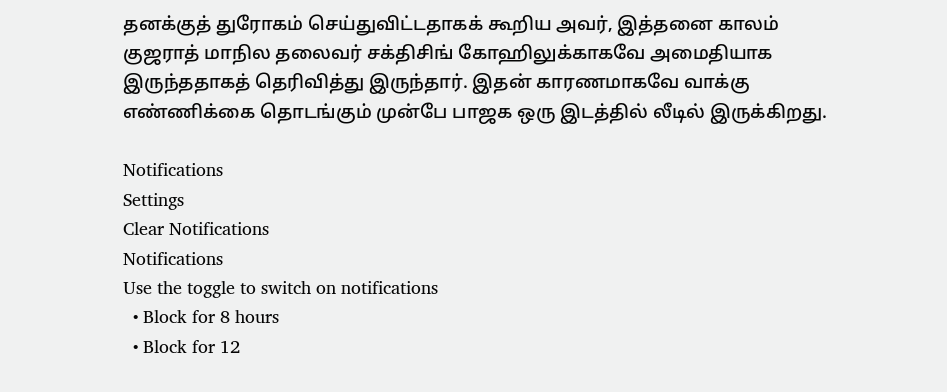தனக்குத் துரோகம் செய்துவிட்டதாகக் கூறிய அவர், இத்தனை காலம் குஜராத் மாநில தலைவர் சக்திசிங் கோஹிலுக்காகவே அமைதியாக இருந்ததாகத் தெரிவித்து இருந்தார். இதன் காரணமாகவே வாக்கு எண்ணிக்கை தொடங்கும் முன்பே பாஜக ஒரு இடத்தில் லீடில் இருக்கிறது.

Notifications
Settings
Clear Notifications
Notifications
Use the toggle to switch on notifications
  • Block for 8 hours
  • Block for 12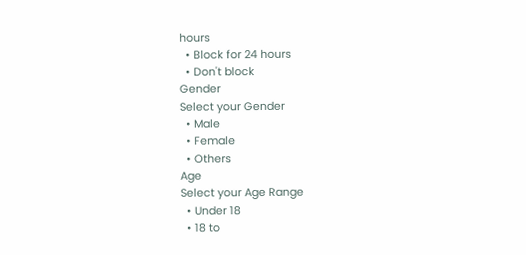hours
  • Block for 24 hours
  • Don't block
Gender
Select your Gender
  • Male
  • Female
  • Others
Age
Select your Age Range
  • Under 18
  • 18 to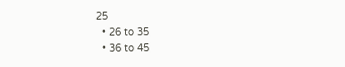25
  • 26 to 35
  • 36 to 45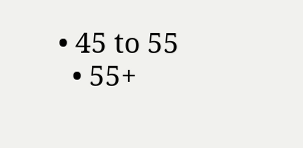• 45 to 55
  • 55+